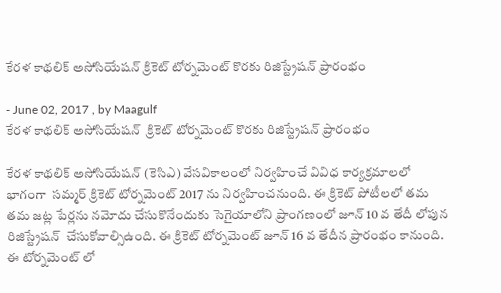కేరళ కాథలిక్ అసోసియేషన్ క్రికెట్ టోర్నమెంట్ కొరకు రిజిస్ట్రేషన్ ప్రారంభం

- June 02, 2017 , by Maagulf
కేరళ కాథలిక్ అసోసియేషన్  క్రికెట్ టోర్నమెంట్ కొరకు రిజిస్ట్రేషన్ ప్రారంభం

కేరళ కాథలిక్ అసోసియేషన్ (కెసిఎ) వేసవికాలంలో నిర్వహించే వివిధ కార్యక్రమాలలో భాగంగా  సమ్మర్ క్రికెట్ టోర్నమెంట్ 2017 ను నిర్వహించనుంది. ఈ క్రికెట్ పోటీలలో తమ తమ జట్ల పేర్లను నమోదు చేసుకొనేందుకు సెగైయాలోని ప్రాంగణంలో జూన్ 10 వ తేదీ లోపున రిజిస్ట్రేషన్  చేసుకోవాల్సిఉంది. ఈ క్రికెట్ టోర్నమెంట్ జూన్ 16 వ తేదీన ప్రారంభం కానుంది. ఈ టోర్నమెంట్ లో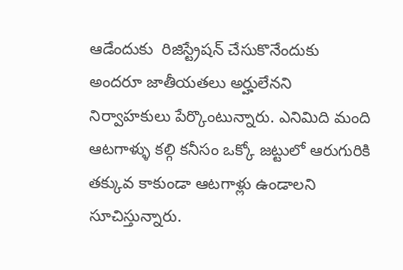ఆడేందుకు  రిజిస్ట్రేషన్ చేసుకొనేందుకు అందరూ జాతీయతలు అర్హులేనని నిర్వాహకులు పేర్కొంటున్నారు. ఎనిమిది మంది ఆటగాళ్ళు కల్గి కనీసం ఒక్కో జట్టులో ఆరుగురికి తక్కువ కాకుండా ఆటగాళ్లు ఉండాలని సూచిస్తున్నారు.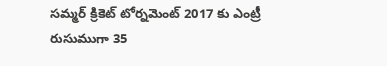సమ్మర్ క్రికెట్ టోర్నమెంట్ 2017 కు ఎంట్రీ రుసుముగా 35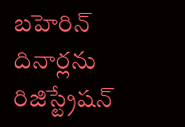బహెరిన్ దినార్లను రిజిస్ట్రేషన్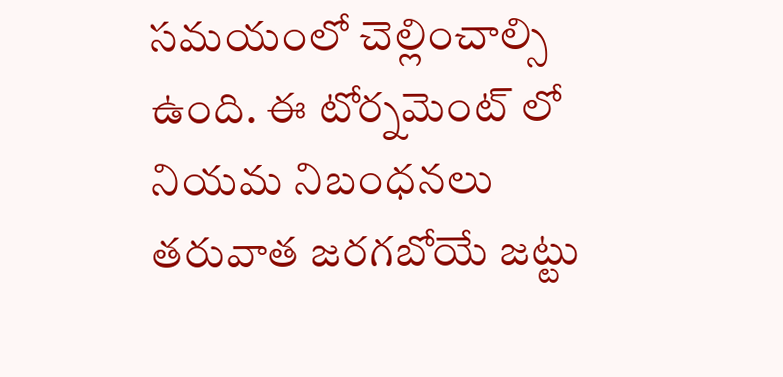సమయంలో చెల్లించాల్సి ఉంది. ఈ టోర్నమెంట్ లో నియమ నిబంధనలు తరువాత జరగబోయే జట్టు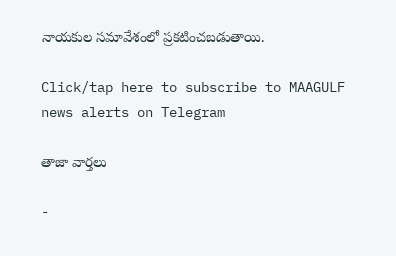నాయకుల సమావేశంలో ప్రకటించబడుతాయి.

Click/tap here to subscribe to MAAGULF news alerts on Telegram

తాజా వార్తలు

-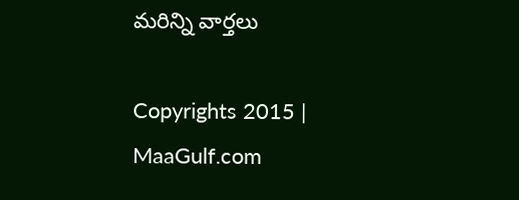మరిన్ని వార్తలు

Copyrights 2015 | MaaGulf.com